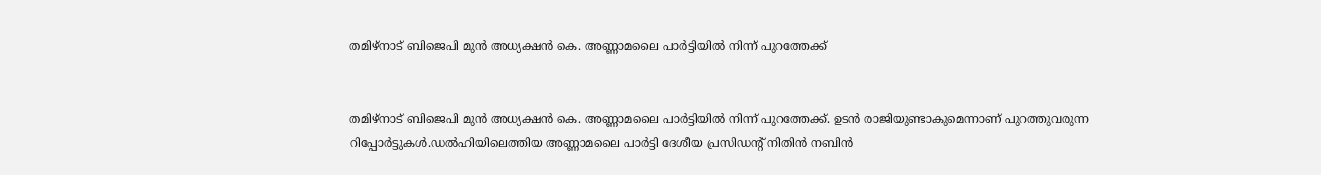തമിഴ്‌നാട് ബിജെപി മുന്‍ അധ്യക്ഷന്‍ കെ. അണ്ണാമലൈ പാര്‍ട്ടിയില്‍ നിന്ന് പുറത്തേക്ക്


തമിഴ്‌നാട് ബിജെപി മുന്‍ അധ്യക്ഷന്‍ കെ. അണ്ണാമലൈ പാര്‍ട്ടിയില്‍ നിന്ന് പുറത്തേക്ക്. ഉടന്‍ രാജിയുണ്ടാകുമെന്നാണ് പുറത്തുവരുന്ന റിപ്പോര്‍ട്ടുകള്‍.ഡല്‍ഹിയിലെത്തിയ അണ്ണാമലൈ പാര്‍ട്ടി ദേശീയ പ്രസിഡന്റ് നിതിന്‍ നബിന്‍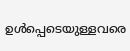ഉള്‍പ്പെടെയുള്ളവരെ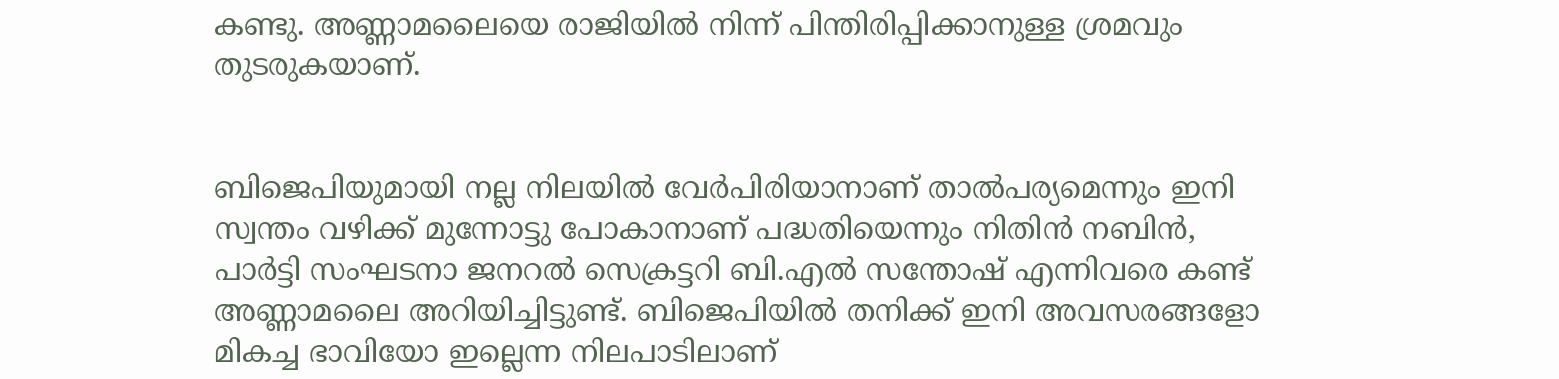കണ്ടു. അണ്ണാമലൈയെ രാജിയില്‍ നിന്ന് പിന്തിരിപ്പിക്കാനുള്ള ശ്രമവും തുടരുകയാണ്.


ബിജെപിയുമായി നല്ല നിലയില്‍ വേര്‍പിരിയാനാണ് താല്‍പര്യമെന്നും ഇനി സ്വന്തം വഴിക്ക് മുന്നോട്ടു പോകാനാണ് പദ്ധതിയെന്നും നിതിന്‍ നബിന്‍, പാര്‍ട്ടി സംഘടനാ ജനറല്‍ സെക്രട്ടറി ബി.എല്‍ സന്തോഷ് എന്നിവരെ കണ്ട് അണ്ണാമലൈ അറിയിച്ചിട്ടുണ്ട്. ബിജെപിയില്‍ തനിക്ക് ഇനി അവസരങ്ങളോ മികച്ച ഭാവിയോ ഇല്ലെന്ന നിലപാടിലാണ്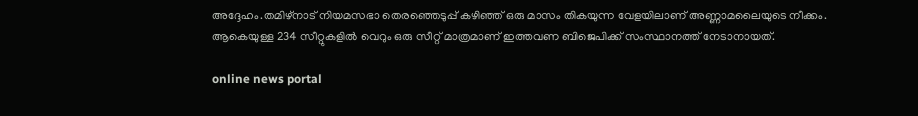അദ്ദേഹം.തമിഴ്‌നാട് നിയമസഭാ തെരഞ്ഞെടുപ്പ് കഴിഞ്ഞ് ഒരു മാസം തികയുന്ന വേളയിലാണ് അണ്ണാമലൈയുടെ നീക്കം. ആകെയുള്ള 234 സീറ്റുകളില്‍ വെറും ഒരു സീറ്റ് മാത്രമാണ് ഇത്തവണ ബിജെപിക്ക് സംസ്ഥാനത്ത് നേടാനായത്.

online news portal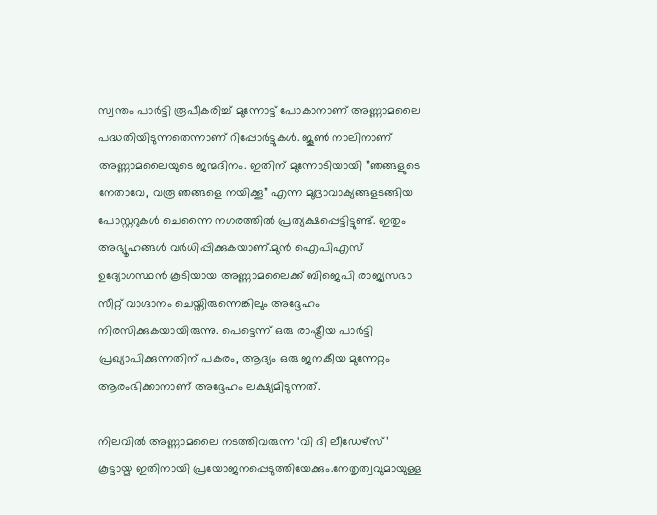സ്വന്തം പാര്‍ട്ടി രൂപീകരിച്ച്‌ മുന്നോട്ട് പോകാനാണ് അണ്ണാമലൈ പദ്ധതിയിടുന്നതെന്നാണ് റിപ്പോര്‍ട്ടുകള്‍. ജൂണ്‍ നാലിനാണ് അണ്ണാമലൈയുടെ ജന്മദിനം. ഇതിന് മുന്നോടിയായി ”ഞങ്ങളുടെ നേതാവേ, വരൂ ഞങ്ങളെ നയിക്കൂ” എന്ന മുദ്രാവാക്യങ്ങളടങ്ങിയ പോസ്റ്ററുകള്‍ ചെന്നൈ നഗരത്തില്‍ പ്രത്യക്ഷപ്പെട്ടിട്ടുണ്ട്. ഇതും അഭ്യൂഹങ്ങള്‍ വര്‍ധിപ്പിക്കുകയാണ്.മുന്‍ ഐപിഎസ് ഉദ്യോഗസ്ഥന്‍ കൂടിയായ അണ്ണാമലൈക്ക് ബിജെപി രാജ്യസഭാ സീറ്റ് വാഗ്ദാനം ചെയ്തിരുന്നെങ്കിലും അദ്ദേഹം നിരസിക്കുകയായിരുന്നു. പെട്ടെന്ന് ഒരു രാഷ്ട്രീയ പാര്‍ട്ടി പ്രഖ്യാപിക്കുന്നതിന് പകരം, ആദ്യം ഒരു ജനകീയ മുന്നേറ്റം ആരംഭിക്കാനാണ് അദ്ദേഹം ലക്ഷ്യമിടുന്നത്.

നിലവില്‍ അണ്ണാമലൈ നടത്തിവരുന്ന ‘വി ദി ലീഡേഴ്സ്’ കൂട്ടായ്മ ഇതിനായി പ്രയോജനപ്പെടുത്തിയേക്കും.നേതൃത്വവുമായുള്ള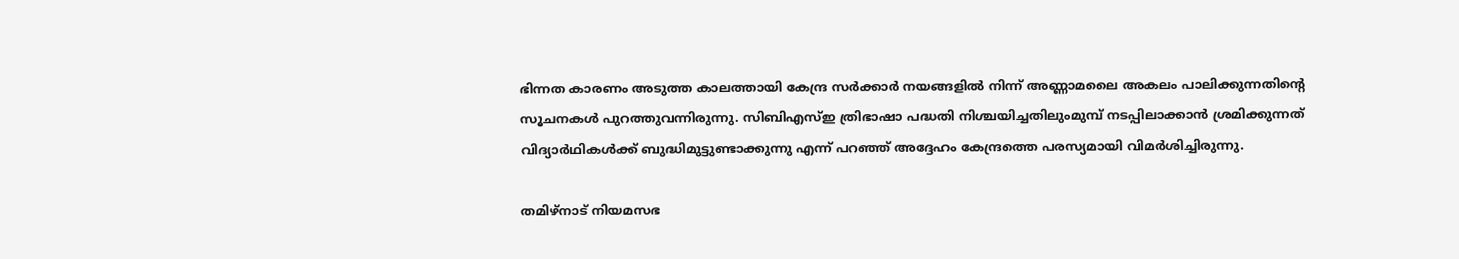ഭിന്നത കാരണം അടുത്ത കാലത്തായി കേന്ദ്ര സര്‍ക്കാര്‍ നയങ്ങളില്‍ നിന്ന് അണ്ണാമലൈ അകലം പാലിക്കുന്നതിന്റെ സൂചനകള്‍ പുറത്തുവന്നിരുന്നു. സിബിഎസ്‌ഇ ത്രിഭാഷാ പദ്ധതി നിശ്ചയിച്ചതിലുംമുമ്പ് നടപ്പിലാക്കാന്‍ ശ്രമിക്കുന്നത് വിദ്യാര്‍ഥികള്‍ക്ക് ബുദ്ധിമുട്ടുണ്ടാക്കുന്നു എന്ന് പറഞ്ഞ് അദ്ദേഹം കേന്ദ്രത്തെ പരസ്യമായി വിമര്‍ശിച്ചിരുന്നു.

തമിഴ്നാട് നിയമസഭ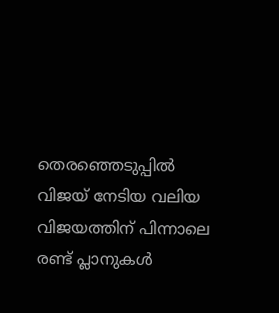തെരഞ്ഞെടുപ്പില്‍ വിജയ് നേടിയ വലിയ വിജയത്തിന് പിന്നാലെ രണ്ട് പ്ലാനുകള്‍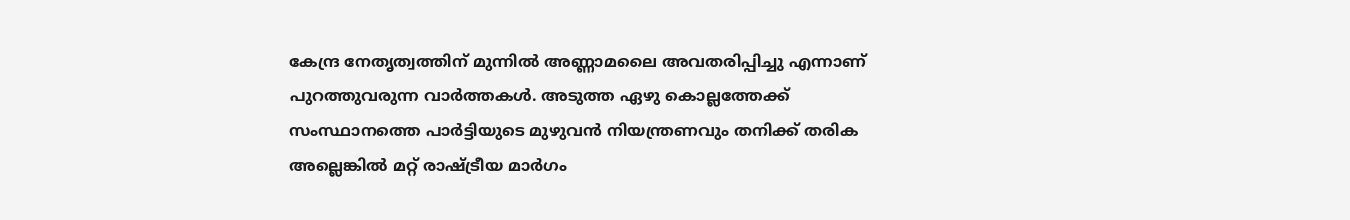കേന്ദ്ര നേതൃത്വത്തിന് മുന്നില്‍ അണ്ണാമലൈ അവതരിപ്പിച്ചു എന്നാണ് പുറത്തുവരുന്ന വാര്‍ത്തകള്‍. അടുത്ത ഏഴു കൊല്ലത്തേക്ക് സംസ്ഥാനത്തെ പാര്‍ട്ടിയുടെ മുഴുവന്‍ നിയന്ത്രണവും തനിക്ക് തരിക അല്ലെങ്കില്‍ മറ്റ് രാഷ്ട്രീയ മാര്‍ഗം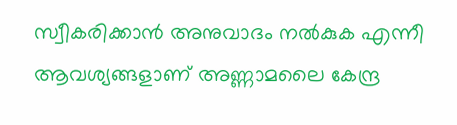സ്വീകരിക്കാന്‍ അനുവാദം നല്‍കുക എന്നീ ആവശ്യങ്ങളാണ് അണ്ണാമലൈ കേന്ദ്ര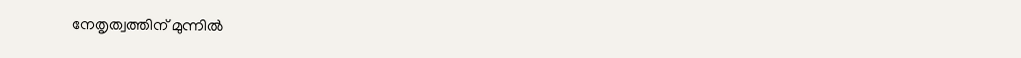നേതൃത്വത്തിന് മുന്നില്‍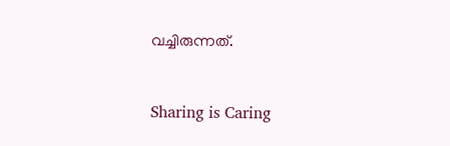വച്ചിരുന്നത്.



Sharing is Caring